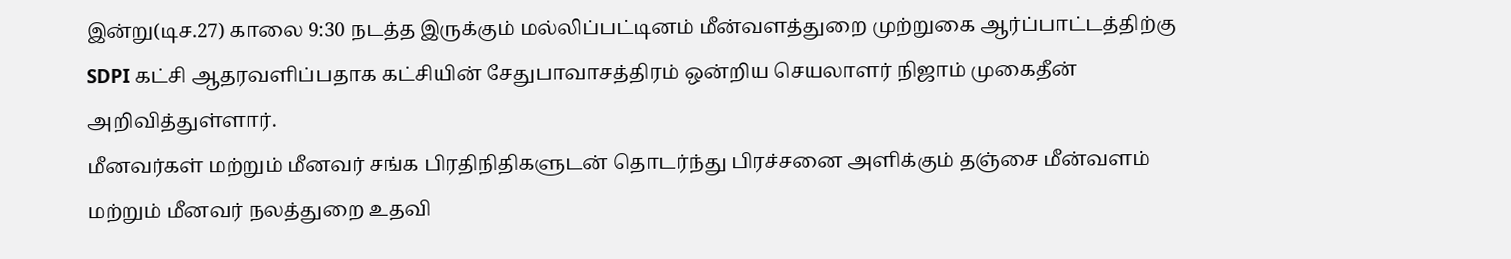இன்று(டிச.27) காலை 9:30 நடத்த இருக்கும் மல்லிப்பட்டினம் மீன்வளத்துறை முற்றுகை ஆர்ப்பாட்டத்திற்கு SDPI கட்சி ஆதரவளிப்பதாக கட்சியின் சேதுபாவாசத்திரம் ஒன்றிய செயலாளர் நிஜாம் முகைதீன் அறிவித்துள்ளார்.
மீனவர்கள் மற்றும் மீனவர் சங்க பிரதிநிதிகளுடன் தொடர்ந்து பிரச்சனை அளிக்கும் தஞ்சை மீன்வளம் மற்றும் மீனவர் நலத்துறை உதவி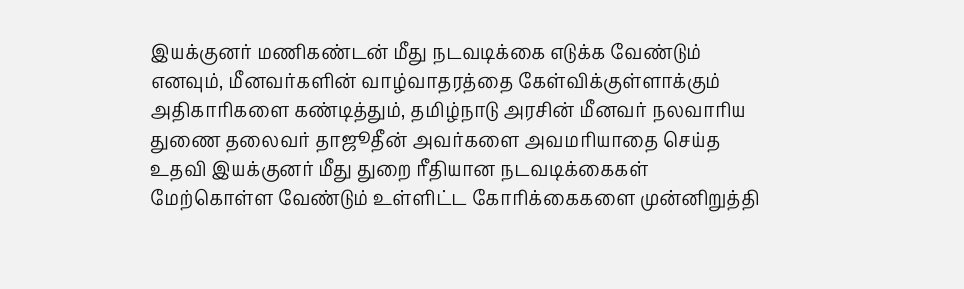இயக்குனர் மணிகண்டன் மீது நடவடிக்கை எடுக்க வேண்டும் எனவும், மீனவர்களின் வாழ்வாதரத்தை கேள்விக்குள்ளாக்கும் அதிகாரிகளை கண்டித்தும், தமிழ்நாடு அரசின் மீனவர் நலவாரிய துணை தலைவர் தாஜூதீன் அவர்களை அவமரியாதை செய்த உதவி இயக்குனர் மீது துறை ரீதியான நடவடிக்கைகள் மேற்கொள்ள வேண்டும் உள்ளிட்ட கோரிக்கைகளை முன்னிறுத்தி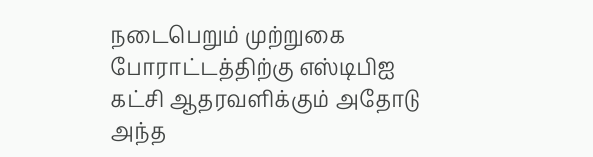நடைபெறும் முற்றுகை போராட்டத்திற்கு எஸ்டிபிஐ கட்சி ஆதரவளிக்கும் அதோடு அந்த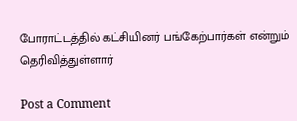போராட்டத்தில் கட்சியினர் பங்கேற்பார்கள் என்றும் தெரிவித்துள்ளார்

Post a Comment